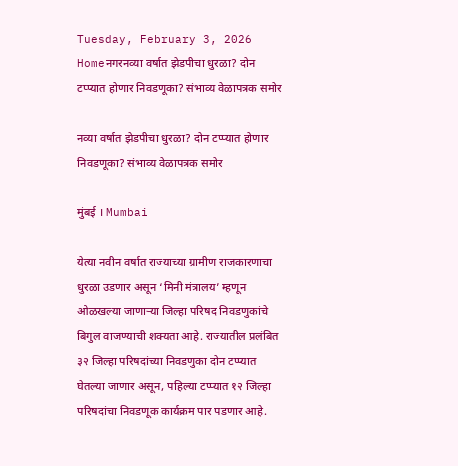Tuesday, February 3, 2026
Homeनगरनव्या वर्षात झेडपीचा धुरळा? दोन टप्प्यात होणार निवडणूका? संभाव्य वेळापत्रक समोर

नव्या वर्षात झेडपीचा धुरळा? दोन टप्प्यात होणार निवडणूका? संभाव्य वेळापत्रक समोर

मुंबई । Mumbai

येत्या नवीन वर्षात राज्याच्या ग्रामीण राजकारणाचा धुरळा उडणार असून ‘मिनी मंत्रालय’ म्हणून ओळखल्या जाणाऱ्या जिल्हा परिषद निवडणुकांचे बिगुल वाजण्याची शक्यता आहे. राज्यातील प्रलंबित ३२ जिल्हा परिषदांच्या निवडणुका दोन टप्प्यात घेतल्या जाणार असून, पहिल्या टप्प्यात १२ जिल्हा परिषदांचा निवडणूक कार्यक्रम पार पडणार आहे.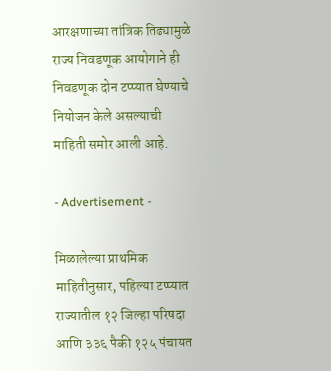आरक्षणाच्या तांत्रिक तिढ्यामुळे राज्य निवडणूक आयोगाने ही निवडणूक दोन टप्प्यात घेण्याचे नियोजन केले असल्याची माहिती समोर आली आहे.

- Advertisement -

मिळालेल्या प्राथमिक माहितीनुसार, पहिल्या टप्प्यात राज्यातील १२ जिल्हा परिषदा आणि ३३६ पैकी १२५ पंचायत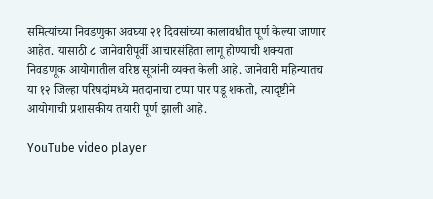समित्यांच्या निवडणुका अवघ्या २१ दिवसांच्या कालावधीत पूर्ण केल्या जाणार आहेत. यासाठी ८ जानेवारीपूर्वी आचारसंहिता लागू होण्याची शक्यता निवडणूक आयोगातील वरिष्ठ सूत्रांनी व्यक्त केली आहे. जानेवारी महिन्यातच या १२ जिल्हा परिषदांमध्ये मतदानाचा टप्पा पार पडू शकतो, त्यादृष्टीने आयोगाची प्रशासकीय तयारी पूर्ण झाली आहे.

YouTube video player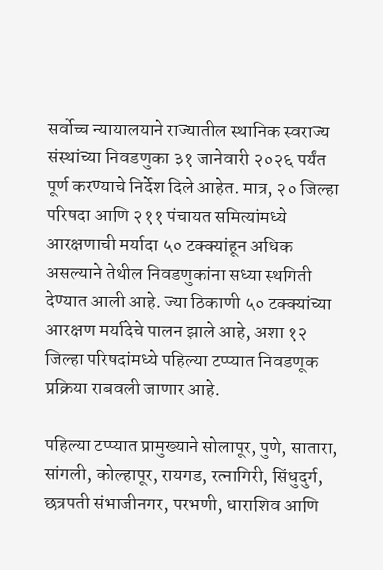सर्वोच्च न्यायालयाने राज्यातील स्थानिक स्वराज्य संस्थांच्या निवडणुका ३१ जानेवारी २०२६ पर्यंत पूर्ण करण्याचे निर्देश दिले आहेत. मात्र, २० जिल्हा परिषदा आणि २११ पंचायत समित्यांमध्ये आरक्षणाची मर्यादा ५० टक्क्यांहून अधिक असल्याने तेथील निवडणुकांना सध्या स्थगिती देण्यात आली आहे. ज्या ठिकाणी ५० टक्क्यांच्या आरक्षण मर्यादेचे पालन झाले आहे, अशा १२ जिल्हा परिषदांमध्ये पहिल्या टप्प्यात निवडणूक प्रक्रिया राबवली जाणार आहे.

पहिल्या टप्प्यात प्रामुख्याने सोलापूर, पुणे, सातारा, सांगली, कोल्हापूर, रायगड, रत्नागिरी, सिंधुदुर्ग, छत्रपती संभाजीनगर, परभणी, धाराशिव आणि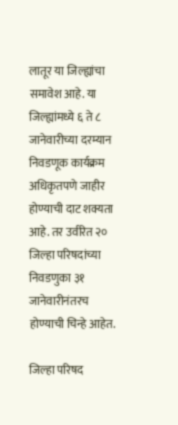लातूर या जिल्ह्यांचा समावेश आहे. या जिल्ह्यांमध्ये ६ ते ८ जानेवारीच्या दरम्यान निवडणूक कार्यक्रम अधिकृतपणे जाहीर होण्याची दाट शक्यता आहे. तर उर्वरित २० जिल्हा परिषदांच्या निवडणुका ३१ जानेवारीनंतरच होण्याची चिन्हे आहेत.

जिल्हा परिषद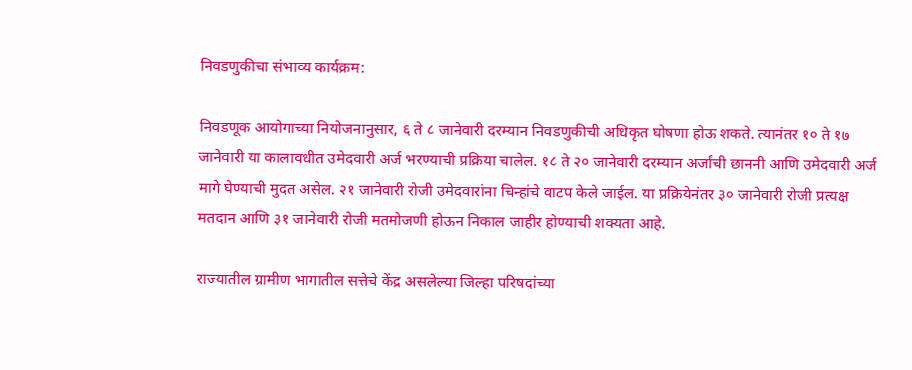निवडणुकीचा संभाव्य कार्यक्रम:

निवडणूक आयोगाच्या नियोजनानुसार, ६ ते ८ जानेवारी दरम्यान निवडणुकीची अधिकृत घोषणा होऊ शकते. त्यानंतर १० ते १७ जानेवारी या कालावधीत उमेदवारी अर्ज भरण्याची प्रक्रिया चालेल. १८ ते २० जानेवारी दरम्यान अर्जांची छाननी आणि उमेदवारी अर्ज मागे घेण्याची मुदत असेल. २१ जानेवारी रोजी उमेदवारांना चिन्हांचे वाटप केले जाईल. या प्रक्रियेनंतर ३० जानेवारी रोजी प्रत्यक्ष मतदान आणि ३१ जानेवारी रोजी मतमोजणी होऊन निकाल जाहीर होण्याची शक्यता आहे.

राज्यातील ग्रामीण भागातील सत्तेचे केंद्र असलेल्या जिल्हा परिषदांच्या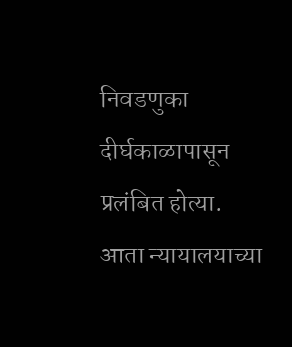निवडणुका दीर्घकाळापासून प्रलंबित होत्या. आता न्यायालयाच्या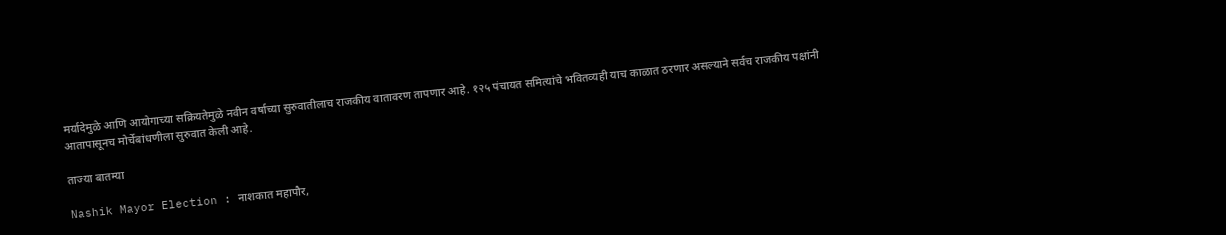मर्यादेमुळे आणि आयोगाच्या सक्रियतेमुळे नवीन वर्षाच्या सुरुवातीलाच राजकीय वातावरण तापणार आहे. १२५ पंचायत समित्यांचे भवितव्यही याच काळात ठरणार असल्याने सर्वच राजकीय पक्षांनी आतापासूनच मोर्चेबांधणीला सुरुवात केली आहे.

ताज्या बातम्या

Nashik Mayor Election : नाशकात महापौर,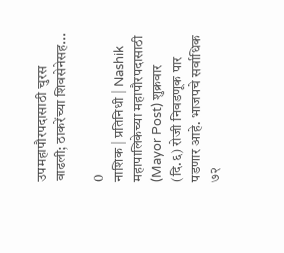उपमहापौरपदासाठी चुरस वाढली; ठाकरेंच्या शिवसेनेसह...

0
नाशिक | प्रतिनिधी | Nashik महापालिकेच्या महापौरपदासाठी (Mayor Post) शुक्रवार (दि.६) रोजी निवडणूक पार पडणार आहे. भाजपचे सर्वाधिक ७२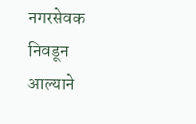नगरसेवक निवडून आल्याने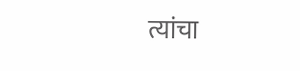त्यांचा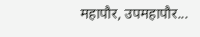महापौर, उपमहापौर...